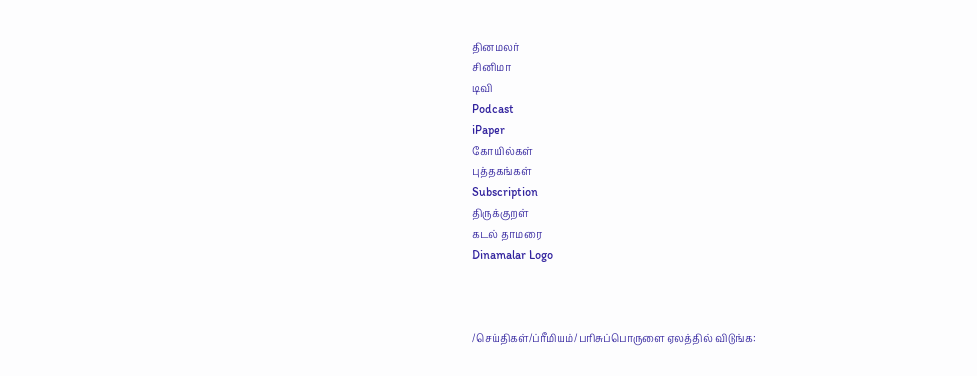தினமலர்
சினிமா
டிவி
Podcast
iPaper
கோயில்கள்
புத்தகங்கள்
Subscription
திருக்குறள்
கடல் தாமரை
Dinamalar Logo



/செய்திகள்/ப்ரீமியம்/பரிசுப்பொருளை ஏலத்தில் விடுங்க: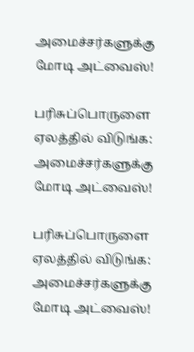அமைச்சர்களுக்கு மோடி அட்வைஸ்!

பரிசுப்பொருளை ஏலத்தில் விடுங்க: அமைச்சர்களுக்கு மோடி அட்வைஸ்!

பரிசுப்பொருளை ஏலத்தில் விடுங்க: அமைச்சர்களுக்கு மோடி அட்வைஸ்!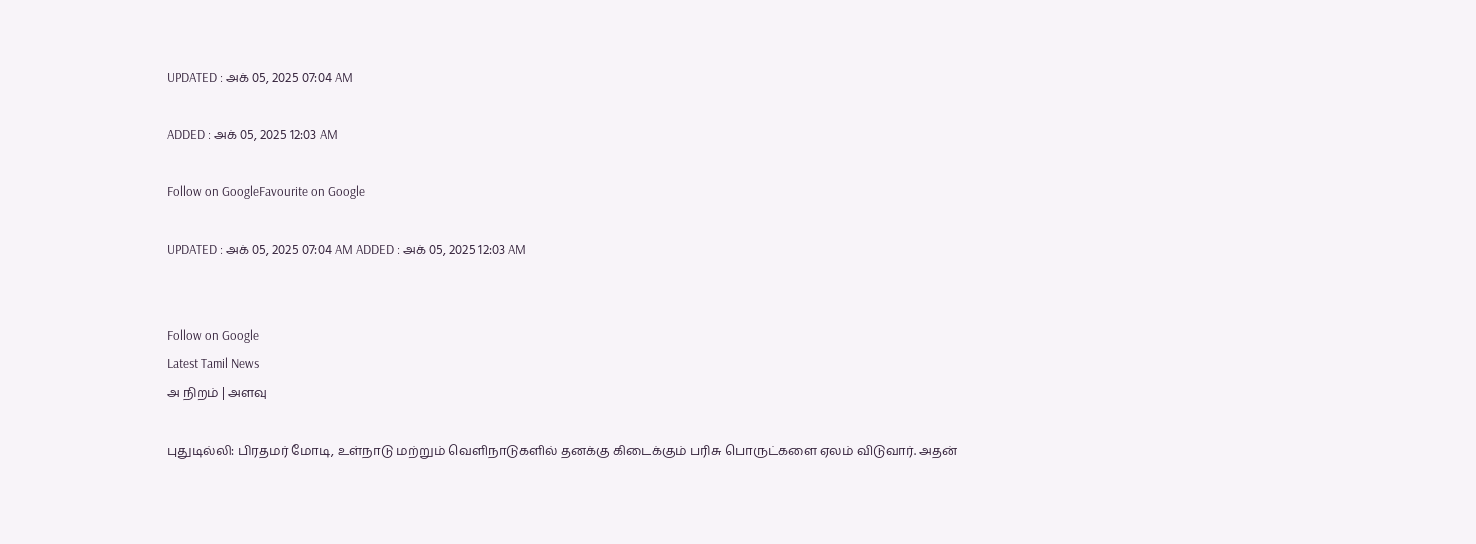UPDATED : அக் 05, 2025 07:04 AM

ADDED : அக் 05, 2025 12:03 AM

Follow on GoogleFavourite on Google

UPDATED : அக் 05, 2025 07:04 AM ADDED : அக் 05, 2025 12:03 AM


Follow on Google
Latest Tamil News
அ நிறம் | அளவு

புதுடில்லி: பிரதமர் மோடி, உள்நாடு மற்றும் வெளிநாடுகளில் தனக்கு கிடைக்கும் பரிசு பொருட்களை ஏலம் விடுவார். அதன்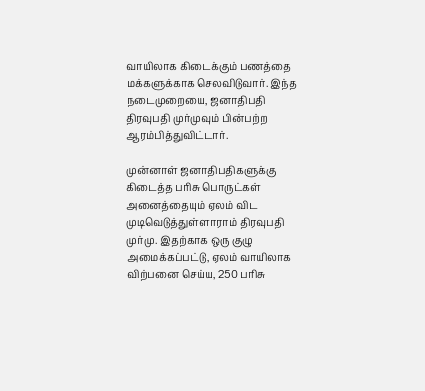வாயிலாக கிடைக்கும் பணத்தை மக்களுக்காக செலவிடுவார். இந்த நடைமுறையை, ஜனாதிபதி திரவுபதி முர்முவும் பின்பற்ற ஆரம்பித்துவிட்டார்.

முன்னாள் ஜனாதிபதிகளுக்கு கிடைத்த பரிசு பொருட்கள் அனைத்தையும் ஏலம் விட முடிவெடுத்துள்ளாராம் திரவுபதி முர்மு. இதற்காக ஒரு குழு அமைக்கப்பட்டு, ஏலம் வாயிலாக விற்பனை செய்ய, 250 பரிசு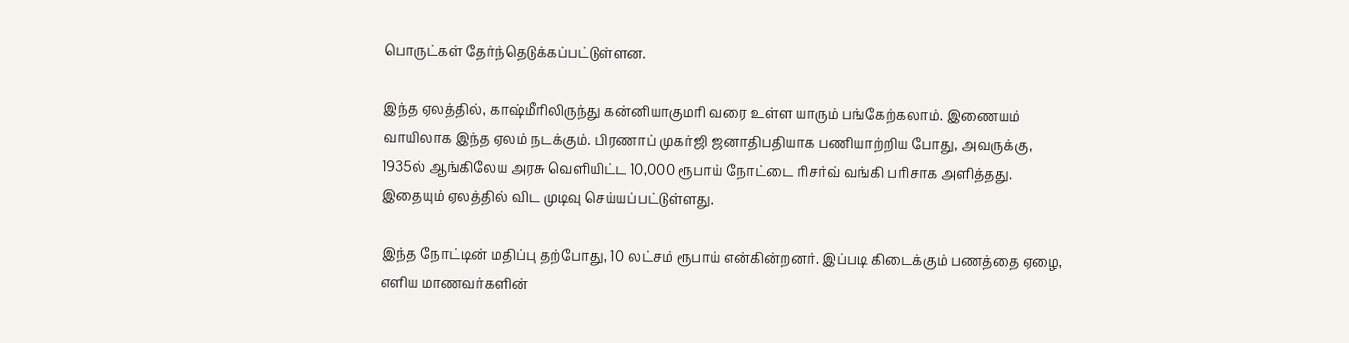பொருட்கள் தேர்ந்தெடுக்கப்பட்டுள்ளன.

இந்த ஏலத்தில், காஷ்மீரிலிருந்து கன்னியாகுமரி வரை உள்ள யாரும் பங்கேற்கலாம். இணையம் வாயிலாக இந்த ஏலம் நடக்கும். பிரணாப் முகர்ஜி ஜனாதிபதியாக பணியாற்றிய போது, அவருக்கு, 1935ல் ஆங்கிலேய அரசு வெளியிட்ட 10,000 ரூபாய் நோட்டை ரிசர்வ் வங்கி பரிசாக அளித்தது. இதையும் ஏலத்தில் விட முடிவு செய்யப்பட்டுள்ளது.

இந்த நோட்டின் மதிப்பு தற்போது, 10 லட்சம் ரூபாய் என்கின்றனர். இப்படி கிடைக்கும் பணத்தை ஏழை, எளிய மாணவர்களின்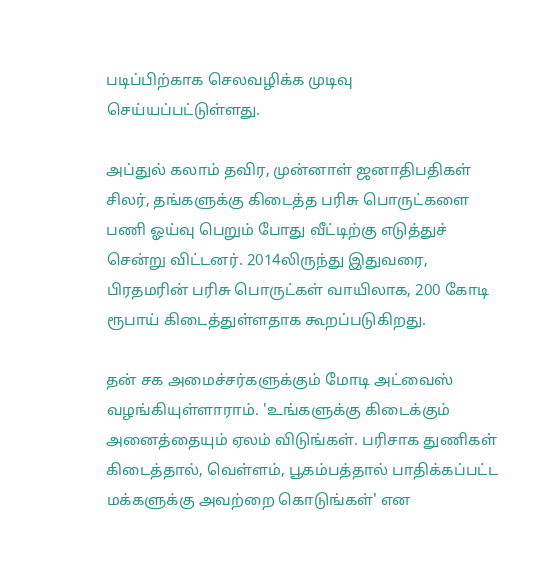படிப்பிற்காக செலவழிக்க முடிவு செய்யப்பட்டுள்ளது.

அப்துல் கலாம் தவிர, முன்னாள் ஜனாதிபதிகள் சிலர், தங்களுக்கு கிடைத்த பரிசு பொருட்களை பணி ஓய்வு பெறும் போது வீட்டிற்கு எடுத்துச் சென்று விட்டனர். 2014லிருந்து இதுவரை, பிரதமரின் பரிசு பொருட்கள் வாயிலாக, 200 கோடி ரூபாய் கிடைத்துள்ளதாக கூறப்படுகிறது.

தன் சக அமைச்சர்களுக்கும் மோடி அட்வைஸ் வழங்கியுள்ளாராம். 'உங்களுக்கு கிடைக்கும் அனைத்தையும் ஏலம் விடுங்கள். பரிசாக துணிகள் கிடைத்தால், வெள்ளம், பூகம்பத்தால் பாதிக்கப்பட்ட மக்களுக்கு அவற்றை கொடுங்கள்' என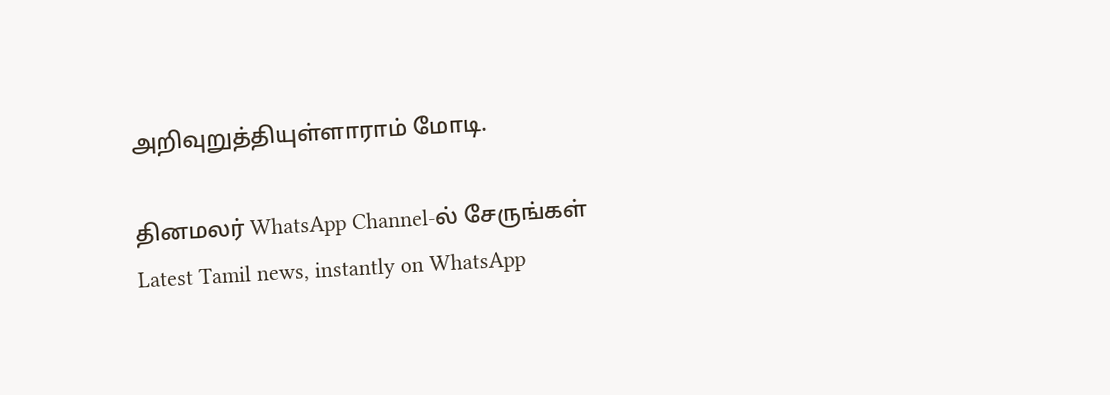அறிவுறுத்தியுள்ளாராம் மோடி.

தினமலர் WhatsApp Channel-ல் சேருங்கள்
Latest Tamil news, instantly on WhatsApp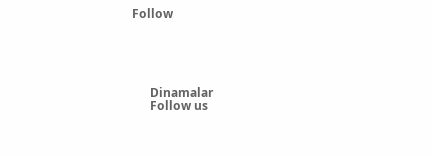Follow





      Dinamalar
      Follow us